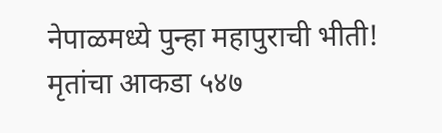नेपाळमध्ये पुन्हा महापुराची भीती! मृतांचा आकडा ५४७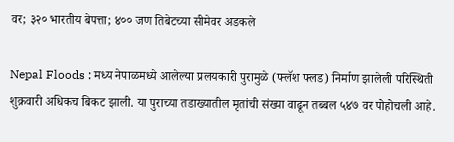वर; ३२० भारतीय बेपत्ता; ४०० जण तिबेटच्या सीमेवर अडकले

Nepal Floods : मध्य नेपाळमध्ये आलेल्या प्रलयकारी पुरामुळे (फ्लॅश फ्लड) निर्माण झालेली परिस्थिती शुक्रवारी अधिकच बिकट झाली. या पुराच्या तडाख्यातील मृतांची संख्या वाढून तब्बल ५४७ वर पोहोचली आहे.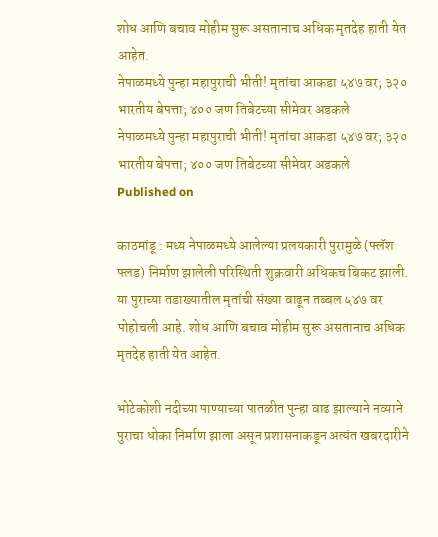शोध आणि बचाव मोहीम सुरू असतानाच अधिक मृतदेह हाती येत आहेत.
नेपाळमध्ये पुन्हा महापुराची भीती! मृतांचा आकडा ५४७ वर; ३२० भारतीय बेपत्ता; ४०० जण तिबेटच्या सीमेवर अडकले
नेपाळमध्ये पुन्हा महापुराची भीती! मृतांचा आकडा ५४७ वर; ३२० भारतीय बेपत्ता; ४०० जण तिबेटच्या सीमेवर अडकले
Published on

काठमांडू : मध्य नेपाळमध्ये आलेल्या प्रलयकारी पुरामुळे (फ्लॅश फ्लड) निर्माण झालेली परिस्थिती शुक्रवारी अधिकच बिकट झाली. या पुराच्या तडाख्यातील मृतांची संख्या वाढून तब्बल ५४७ वर पोहोचली आहे. शोध आणि बचाव मोहीम सुरू असतानाच अधिक मृतदेह हाती येत आहेत.

भोटेकोशी नदीच्या पाण्याच्या पातळीत पुन्हा वाढ झाल्याने नव्याने पुराचा धोका निर्माण झाला असून प्रशासनाकडून अत्यंत खबरदारीने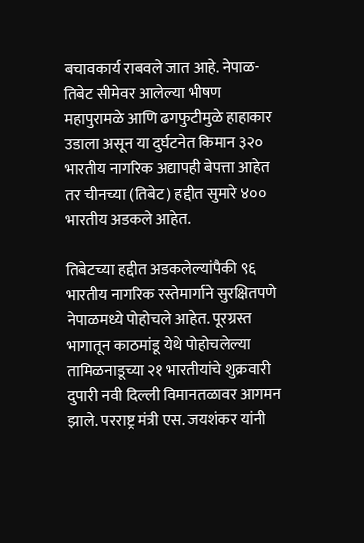बचावकार्य राबवले जात आहे. नेपाळ-तिबेट सीमेवर आलेल्या भीषण महापुरामळे आणि ढगफुटीमुळे हाहाकार उडाला असून या दुर्घटनेत किमान ३२० भारतीय नागरिक अद्यापही बेपत्ता आहेत तर चीनच्या (तिबेट) हद्दीत सुमारे ४०० भारतीय अडकले आहेत.

तिबेटच्या हद्दीत अडकलेल्यांपैकी ९६ भारतीय नागरिक रस्तेमार्गाने सुरक्षितपणे नेपाळमध्ये पोहोचले आहेत. पूरग्रस्त भागातून काठमांडू येथे पोहोचलेल्या तामिळनाडूच्या २१ भारतीयांचे शुक्रवारी दुपारी नवी दिल्ली विमानतळावर आगमन झाले. परराष्ट्र मंत्री एस. जयशंकर यांनी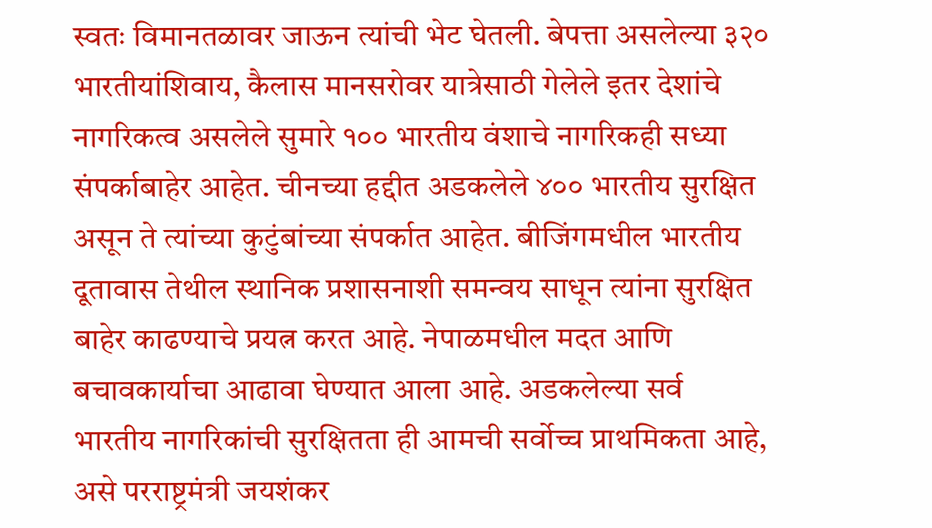स्वतः विमानतळावर जाऊन त्यांची भेट घेतली. बेपत्ता असलेल्या ३२० भारतीयांशिवाय, कैलास मानसरोवर यात्रेसाठी गेलेले इतर देशांचे नागरिकत्व असलेले सुमारे १०० भारतीय वंशाचे नागरिकही सध्या संपर्काबाहेर आहेत. चीनच्या हद्दीत अडकलेले ४०० भारतीय सुरक्षित असून ते त्यांच्या कुटुंबांच्या संपर्कात आहेत. बीजिंगमधील भारतीय दूतावास तेथील स्थानिक प्रशासनाशी समन्वय साधून त्यांना सुरक्षित बाहेर काढण्याचे प्रयत्न करत आहे. नेपाळमधील मदत आणि बचावकार्याचा आढावा घेण्यात आला आहे. अडकलेल्या सर्व भारतीय नागरिकांची सुरक्षितता ही आमची सर्वोच्च प्राथमिकता आहे, असे परराष्ट्रमंत्री जयशंकर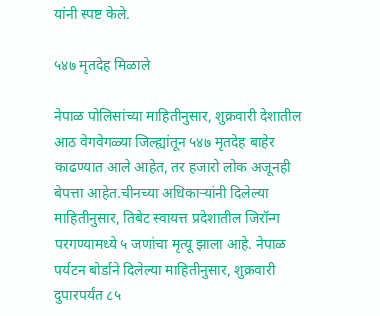यांनी स्पष्ट केले.

५४७ मृतदेह मिळाले

नेपाळ पोलिसांच्या माहितीनुसार, शुक्रवारी देशातील आठ वेगवेगळ्या जिल्ह्यांतून ५४७ मृतदेह बाहेर काढण्यात आले आहेत, तर हजारो लोक अजूनही बेपत्ता आहेत.चीनच्या अधिकाऱ्यांनी दिलेल्या माहितीनुसार, तिबेट स्वायत्त प्रदेशातील जिरॉन्ग परगण्यामध्ये ५ जणांचा मृत्यू झाला आहे. नेपाळ पर्यटन बोर्डाने दिलेल्या माहितीनुसार, शुक्रवारी दुपारपर्यंत ८५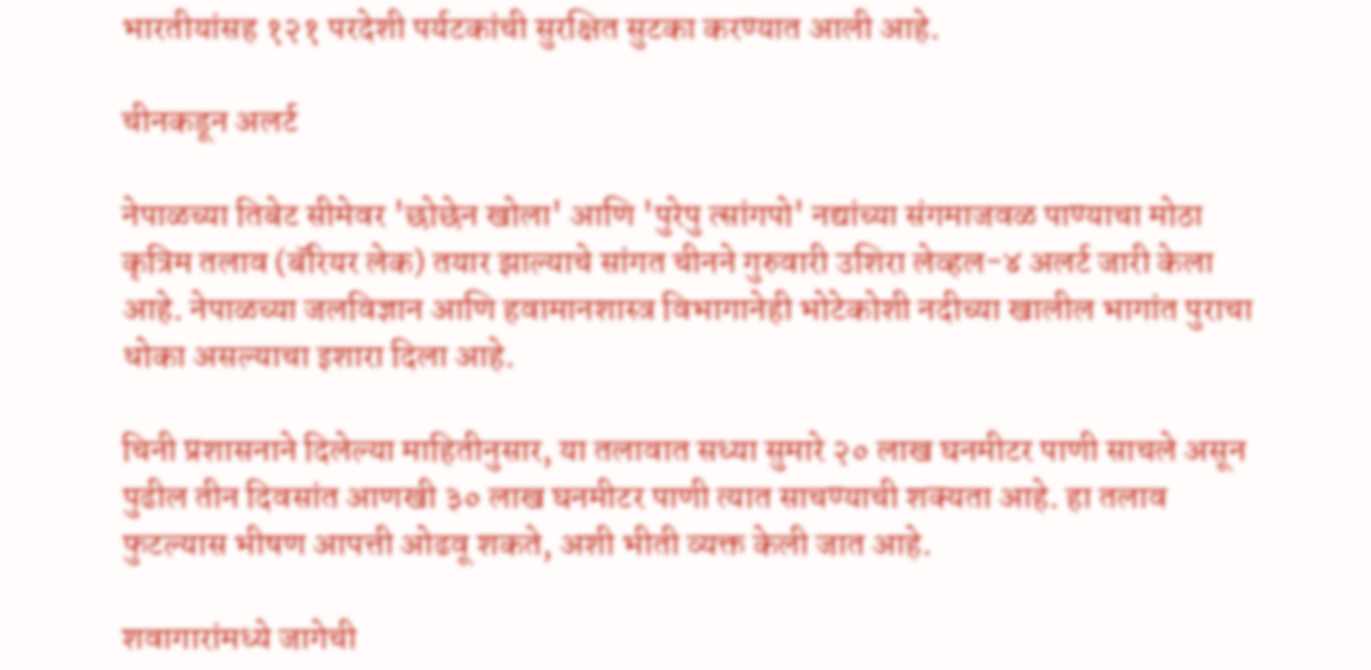भारतीयांसह १२१ परदेशी पर्यटकांची सुरक्षित सुटका करण्यात आली आहे.

चीनकडून अलर्ट

नेपाळच्या तिबेट सीमेवर 'छोछेन खोला' आणि 'पुरेपु त्सांगपो' नद्यांच्या संगमाजवळ पाण्याचा मोठा कृत्रिम तलाव (बॅरियर लेक) तयार झाल्याचे सांगत चीनने गुरुवारी उशिरा लेव्हल-४ अलर्ट जारी केला आहे. नेपाळच्या जलविज्ञान आणि हवामानशास्त्र विभागानेही भोटेकोशी नदीच्या खालील भागांत पुराचा धोका असल्याचा इशारा दिला आहे.

चिनी प्रशासनाने दिलेल्या माहितीनुसार, या तलावात सध्या सुमारे २० लाख घनमीटर पाणी साचले असून पुढील तीन दिवसांत आणखी ३० लाख घनमीटर पाणी त्यात साचण्याची शक्यता आहे. हा तलाव फुटल्यास भीषण आपत्ती ओढवू शकते, अशी भीती व्यक्त केली जात आहे.

शवागारांमध्ये जागेची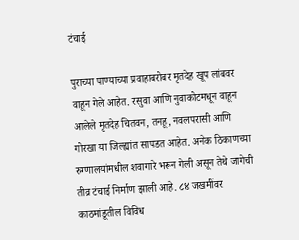टंचाई

पुराच्या पाण्याच्या प्रवाहाबरोबर मृतदेह खूप लांबवर वाहून गेले आहेत. रसुवा आणि नुवाकोटमधून वाहून आलेले मृतदेह चितवन, तनहू, नवलपरासी आणि गोरखा या जिल्ह्यांत सापडत आहेत. अनेक ठिकाणच्या रुग्णालयांमधील शवागारे भरून गेली असून तेथे जागेची तीव्र टंचाई निर्माण झाली आहे. ८४ जखमींवर काठमांडूतील विविध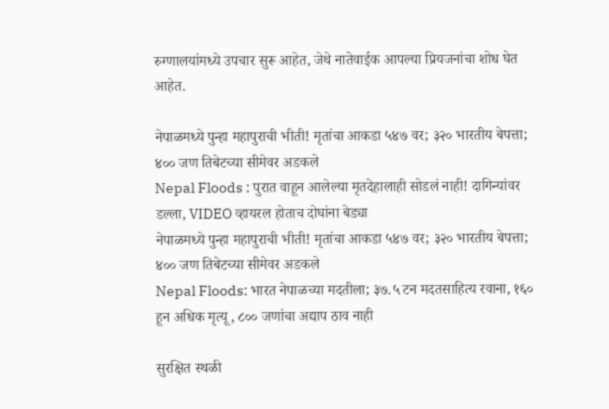रुग्णालयांमध्ये उपचार सुरू आहेत, जेथे नातेवाईक आपल्या प्रियजनांचा शोध घेत आहेत.

नेपाळमध्ये पुन्हा महापुराची भीती! मृतांचा आकडा ५४७ वर; ३२० भारतीय बेपत्ता; ४०० जण तिबेटच्या सीमेवर अडकले
Nepal Floods : पुरात वाहून आलेल्या मृतदेहालाही सोडलं नाही! दागिन्यांवर डल्ला, VIDEO व्हायरल होताच दोघांना बेड्या
नेपाळमध्ये पुन्हा महापुराची भीती! मृतांचा आकडा ५४७ वर; ३२० भारतीय बेपत्ता; ४०० जण तिबेटच्या सीमेवर अडकले
Nepal Floods: भारत नेपाळच्या मदतीला; ३७.५ टन मदतसाहित्य रवाना, १६० हून अधिक मृत्यू, ८०० जणांचा अद्याप ठाव नाही

सुरक्षित स्थळी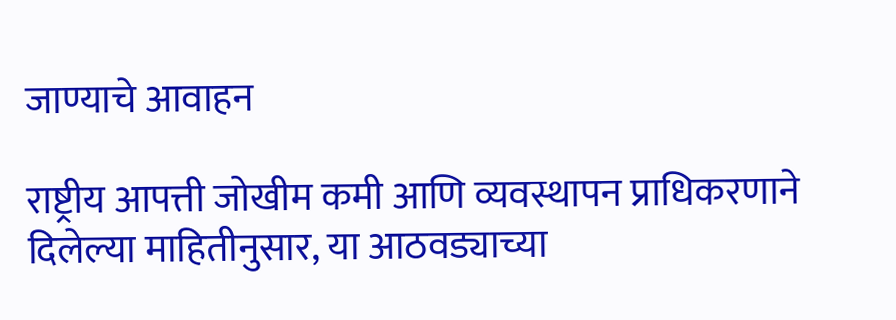जाण्याचे आवाहन

राष्ट्रीय आपत्ती जोखीम कमी आणि व्यवस्थापन प्राधिकरणाने दिलेल्या माहितीनुसार, या आठवड्याच्या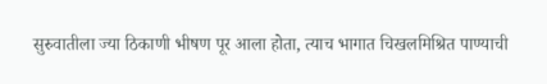सुरुवातीला ज्या ठिकाणी भीषण पूर आला होता, त्याच भागात चिखलमिश्रित पाण्याची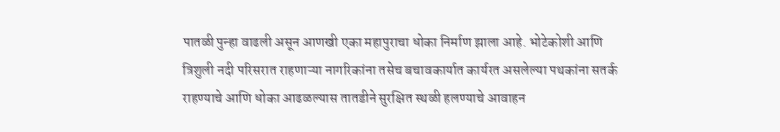पातळी पुन्हा वाढली असून आणखी एका महापुराचा धोका निर्माण झाला आहे. भोटेकोशी आणि त्रिशुली नदी परिसरात राहणाऱ्या नागरिकांना तसेच बचावकार्यात कार्यरत असलेल्या पथकांना सतर्क राहण्याचे आणि धोका आढळल्यास तातडीने सुरक्षित स्थळी हलण्याचे आवाहन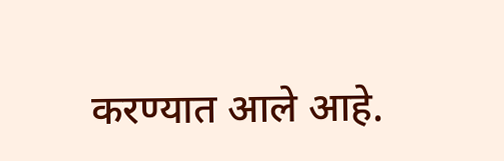करण्यात आले आहे.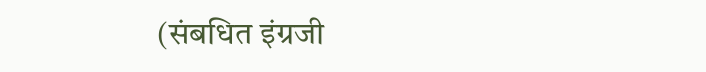(संबधित इंग्रजी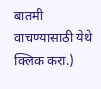बातमी वाचण्यासाठी येथे क्लिक करा.)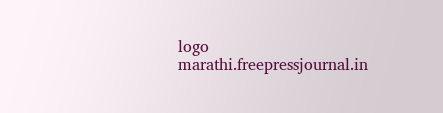logo
marathi.freepressjournal.in